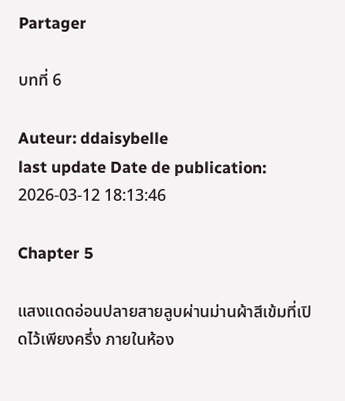Partager

บทที่ 6

Auteur: ddaisybelle
last update Date de publication: 2026-03-12 18:13:46

Chapter 5

แสงแดดอ่อนปลายสายลูบผ่านม่านผ้าสีเข้มที่เปิดไว้เพียงครึ่ง ภายในห้อง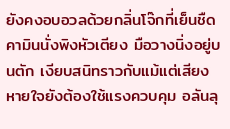ยังคงอบอวลด้วยกลิ่นโจ๊กที่เย็นชืด คามินนั่งพิงหัวเตียง มือวางนิ่งอยู่บนตัก เงียบสนิทราวกับแม้แต่เสียงหายใจยังต้องใช้แรงควบคุม อลันลุ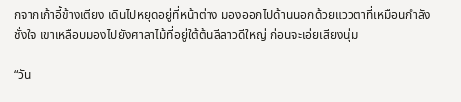กจากเก้าอี้ข้างเตียง เดินไปหยุดอยู่ที่หน้าต่าง มองออกไปด้านนอกด้วยแววตาที่เหมือนกำลังชั่งใจ เขาเหลือบมองไปยังศาลาไม้ที่อยู่ใต้ต้นลีลาวดีใหญ่ ก่อนจะเอ่ยเสียงนุ่ม

“วัน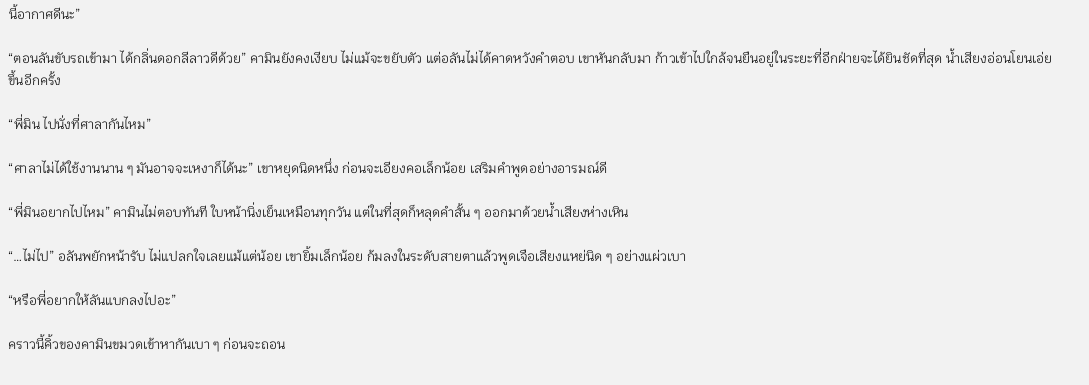นี้อากาศดีนะ”

“ตอนลันขับรถเข้ามา ได้กลิ่นดอกลีลาวดีด้วย” คามินยังคงเงียบ ไม่แม้จะขยับตัว แต่อลันไม่ได้คาดหวังคำตอบ เขาหันกลับมา ก้าวเข้าไปใกล้จนยืนอยู่ในระยะที่อีกฝ่ายจะได้ยินชัดที่สุด น้ำเสียงอ่อนโยนเอ่ยขึ้นอีกครั้ง

“พี่มิน ไปนั่งที่ศาลากันไหม”

“ศาลาไม่ได้ใช้งานนาน ๆ มันอาจจะเหงาก็ได้นะ” เขาหยุดนิดหนึ่ง ก่อนจะเอียงคอเล็กน้อย เสริมคำพูดอย่างอารมณ์ดี

“พี่มินอยากไปไหม” คามินไม่ตอบทันที ใบหน้านิ่งเย็นเหมือนทุกวัน แต่ในที่สุดก็หลุดคำสั้น ๆ ออกมาด้วยน้ำเสียงห่างเหิน

“…ไม่ไป” อลันพยักหน้ารับ ไม่แปลกใจเลยแม้แต่น้อย เขายิ้มเล็กน้อย ก้มลงในระดับสายตาแล้วพูดเจือเสียงแหย่นิด ๆ อย่างแผ่วเบา

“หรือพี่อยากให้ลันแบกลงไปอะ”

คราวนี้คิ้วของคามินขมวดเข้าหากันเบา ๆ ก่อนจะถอน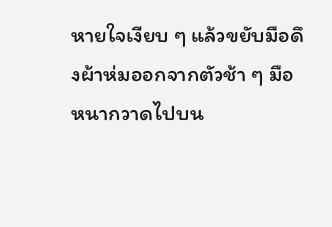หายใจเงียบ ๆ แล้วขยับมือดึงผ้าห่มออกจากตัวช้า ๆ มือหนากวาดไปบน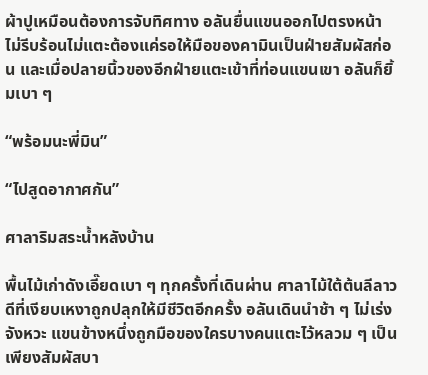ผ้าปูเหมือนต้องการจับทิศทาง อลันยื่นแขนออกไปตรงหน้า ไม่รีบร้อนไม่แตะต้องแค่รอให้มือของคามินเป็นฝ่ายสัมผัสก่อน และเมื่อปลายนิ้วของอีกฝ่ายแตะเข้าที่ท่อนแขนเขา อลันก็ยิ้มเบา ๆ

“พร้อมนะพี่มิน”

“ไปสูดอากาศกัน”

ศาลาริมสระน้ำหลังบ้าน

พื้นไม้เก่าดังเอี๊ยดเบา ๆ ทุกครั้งที่เดินผ่าน ศาลาไม้ใต้ต้นลีลาวดีที่เงียบเหงาถูกปลุกให้มีชีวิตอีกครั้ง อลันเดินนำช้า ๆ ไม่เร่งจังหวะ แขนข้างหนึ่งถูกมือของใครบางคนแตะไว้หลวม ๆ เป็นเพียงสัมผัสบา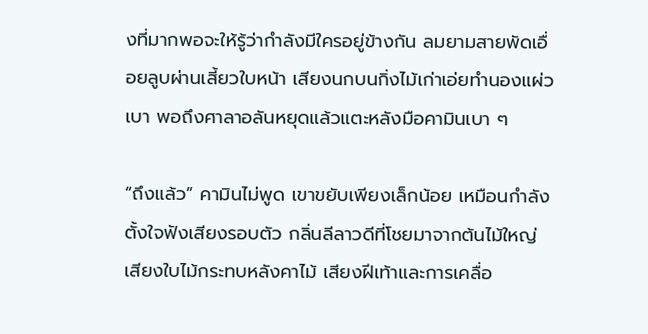งที่มากพอจะให้รู้ว่ากำลังมีใครอยู่ข้างกัน ลมยามสายพัดเอื่อยลูบผ่านเสี้ยวใบหน้า เสียงนกบนกิ่งไม้เก่าเอ่ยทำนองแผ่วเบา พอถึงศาลาอลันหยุดแล้วแตะหลังมือคามินเบา ๆ

“ถึงแล้ว” คามินไม่พูด เขาขยับเพียงเล็กน้อย เหมือนกำลังตั้งใจฟังเสียงรอบตัว กลิ่นลีลาวดีที่โชยมาจากต้นไม้ใหญ่ เสียงใบไม้กระทบหลังคาไม้ เสียงฝีเท้าและการเคลื่อ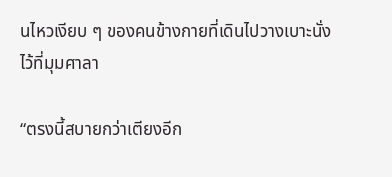นไหวเงียบ ๆ ของคนข้างกายที่เดินไปวางเบาะนั่งไว้ที่มุมศาลา

“ตรงนี้สบายกว่าเตียงอีก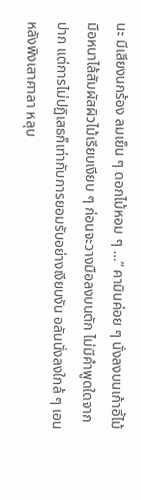นะ มีเสียงนกร้อง ลมเย็น ๆ ดอกไม้หอม ๆ …” คามินค่อย ๆ นั่งลงบนเก้าอี้ไม้ มือหนาไล้สัมผัสผิวไม้เรียบเงียบ ๆ ก่อนจะวางมือลงบนตัก ไม่มีคำพูดใดจากปาก แต่การไม่ปฏิเสธก็เท่ากับการยอมรับอย่างเงียบงัน อลันนั่งลงใกล้ ๆ เอนหลังพิงเสาศาลา หลุบ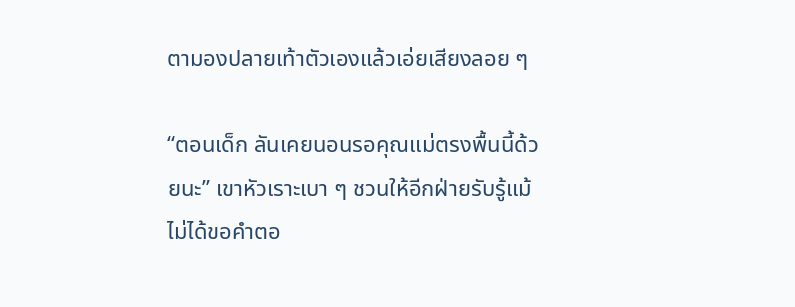ตามองปลายเท้าตัวเองแล้วเอ่ยเสียงลอย ๆ

“ตอนเด็ก ลันเคยนอนรอคุณแม่ตรงพื้นนี้ด้วยนะ” เขาหัวเราะเบา ๆ ชวนให้อีกฝ่ายรับรู้แม้ไม่ได้ขอคำตอ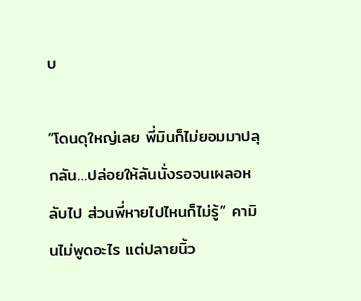บ

“โดนดุใหญ่เลย พี่มินก็ไม่ยอมมาปลุกลัน…ปล่อยให้ลันนั่งรอจนเผลอหลับไป ส่วนพี่หายไปไหนก็ไม่รู้” คามินไม่พูดอะไร แต่ปลายนิ้ว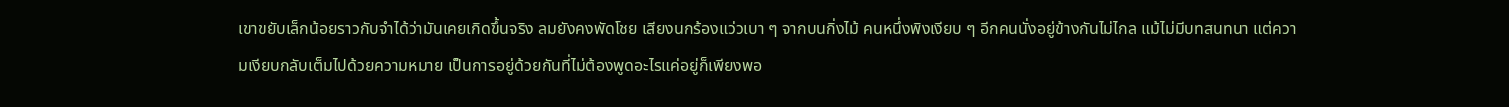เขาขยับเล็กน้อยราวกับจำได้ว่ามันเคยเกิดขึ้นจริง ลมยังคงพัดโชย เสียงนกร้องแว่วเบา ๆ จากบนกิ่งไม้ คนหนึ่งพิงเงียบ ๆ อีกคนนั่งอยู่ข้างกันไม่ไกล แม้ไม่มีบทสนทนา แต่ความเงียบกลับเต็มไปด้วยความหมาย เป็นการอยู่ด้วยกันที่ไม่ต้องพูดอะไรแค่อยู่ก็เพียงพอ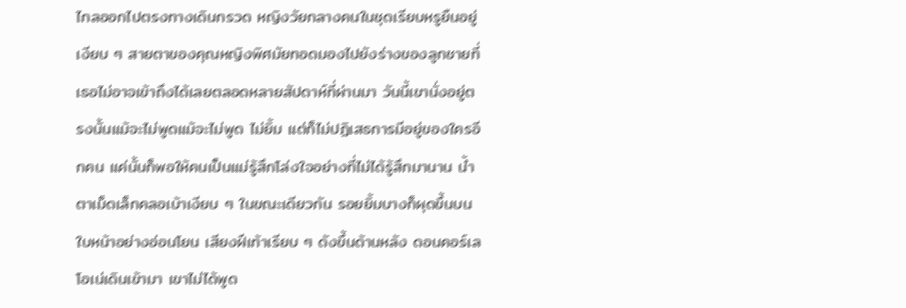ไกลออกไปตรงทางเดินกรวด หญิงวัยกลางคนในชุดเรียบหรูยืนอยู่เงียบ ๆ สายตาของคุณหญิงพิศมัยทอดมองไปยังร่างของลูกชายที่เธอไม่อาจเข้าถึงได้เลยตลอดหลายสัปดาห์ที่ผ่านมา วันนี้เขานั่งอยู่ตรงนั้นแม้จะไม่พูดแม้จะไม่พูด ไม่ยิ้ม แต่ก็ไม่ปฏิเสธการมีอยู่ของใครอีกคน แค่นั้นก็พอให้คนเป็นแม่รู้สึกโล่งใจอย่างที่ไม่ได้รู้สึกมานาน น้ำตาเม็ดเล็กคลอเบ้าเงียบ ๆ ในขณะเดียวกัน รอยยิ้มบางก็ผุดขึ้นบนใบหน้าอย่างอ่อนโยน เสียงฝีเท้าเรียบ ๆ ดังขึ้นด้านหลัง ดอนคอร์เลโอเน่เดินเข้ามา เขาไม่ได้พูด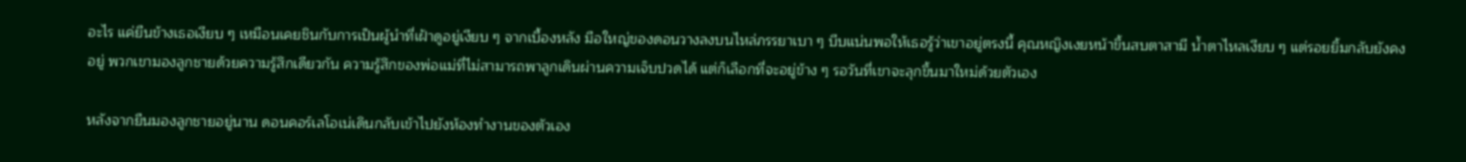อะไร แค่ยืนข้างเธอเงียบ ๆ เหมือนเคยชินกับการเป็นผู้นำที่เฝ้าดูอยู่เงียบ ๆ จากเบื้องหลัง มือใหญ่ของดอนวางลงบนไหล่ภรรยาเบา ๆ บีบแน่นพอให้เธอรู้ว่าเขาอยู่ตรงนี้ คุณหญิงเงยหน้าขึ้นสบตาสามี น้ำตาไหลเงียบ ๆ แต่รอยยิ้มกลับยังคงอยู่ พวกเขามองลูกชายด้วยความรู้สึกเดียวกัน ความรู้สึกของพ่อแม่ที่ไม่สามารถพาลูกเดินผ่านความเจ็บปวดได้ แต่ก็เลือกที่จะอยู่ข้าง ๆ รอวันที่เขาจะลุกขึ้นมาใหม่ด้วยตัวเอง

หลังจากยืนมองลูกชายอยู่นาน ดอนคอร์เลโอเน่เดินกลับเข้าไปยังห้องทำงานของตัวเอง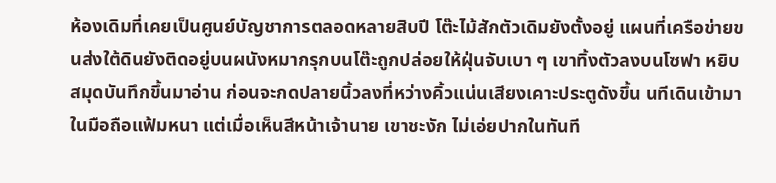ห้องเดิมที่เคยเป็นศูนย์บัญชาการตลอดหลายสิบปี โต๊ะไม้สักตัวเดิมยังตั้งอยู่ แผนที่เครือข่ายขนส่งใต้ดินยังติดอยู่บนผนังหมากรุกบนโต๊ะถูกปล่อยให้ฝุ่นจับเบา ๆ เขาทิ้งตัวลงบนโซฟา หยิบสมุดบันทึกขึ้นมาอ่าน ก่อนจะกดปลายนิ้วลงที่หว่างคิ้วแน่นเสียงเคาะประตูดังขึ้น นทีเดินเข้ามาในมือถือแฟ้มหนา แต่เมื่อเห็นสีหน้าเจ้านาย เขาชะงัก ไม่เอ่ยปากในทันที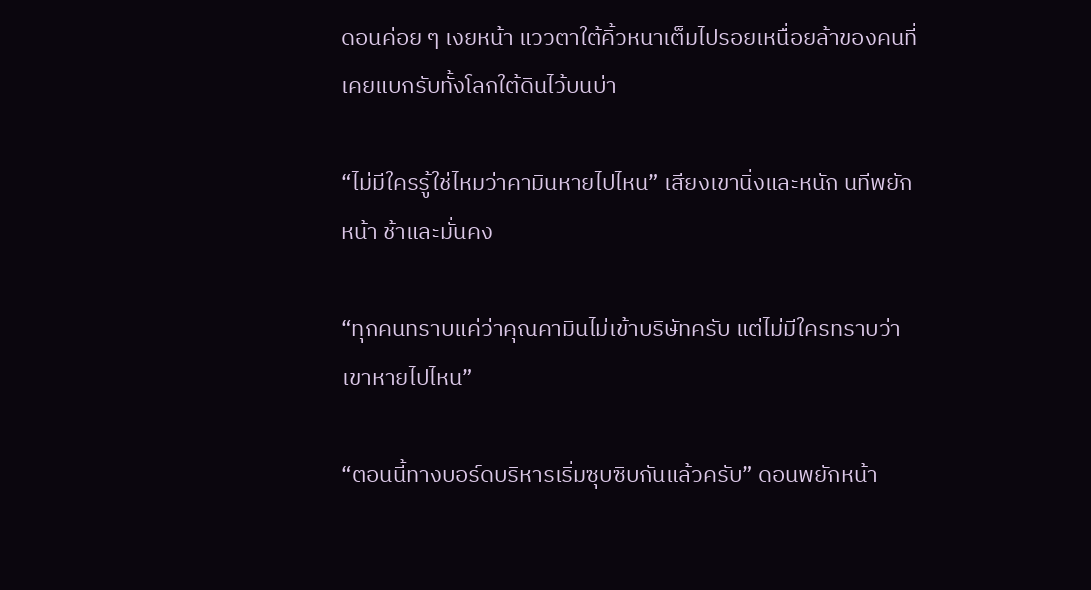ดอนค่อย ๆ เงยหน้า แววตาใต้คิ้วหนาเต็มไปรอยเหนื่อยล้าของคนที่เคยแบกรับทั้งโลกใต้ดินไว้บนบ่า

“ไม่มีใครรู้ใช่ไหมว่าคามินหายไปไหน” เสียงเขานิ่งและหนัก นทีพยักหน้า ช้าและมั่นคง

“ทุกคนทราบแค่ว่าคุณคามินไม่เข้าบริษัทครับ แต่ไม่มีใครทราบว่าเขาหายไปไหน”

“ตอนนี้ทางบอร์ดบริหารเริ่มซุบซิบกันแล้วครับ” ดอนพยักหน้า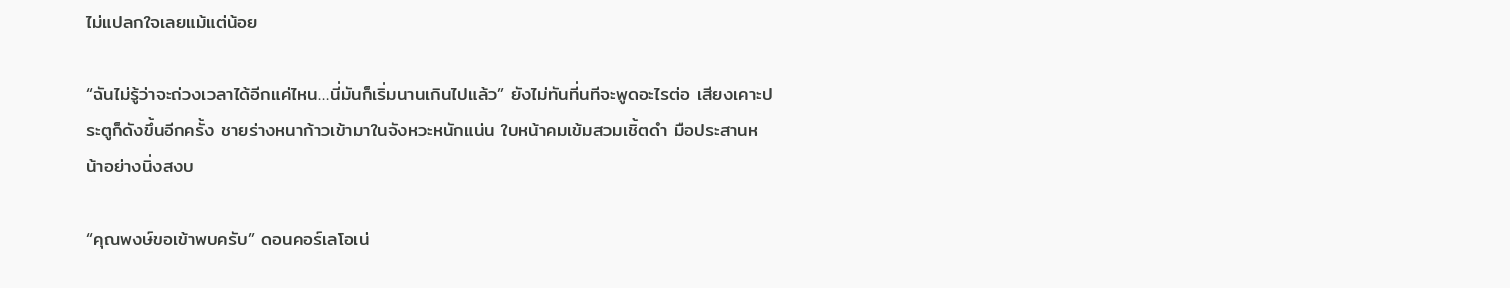ไม่แปลกใจเลยแม้แต่น้อย

“ฉันไม่รู้ว่าจะถ่วงเวลาได้อีกแค่ไหน…นี่มันก็เริ่มนานเกินไปแล้ว” ยังไม่ทันที่นทีจะพูดอะไรต่อ เสียงเคาะประตูก็ดังขึ้นอีกครั้ง ชายร่างหนาก้าวเข้ามาในจังหวะหนักแน่น ใบหน้าคมเข้มสวมเชิ้ตดำ มือประสานหน้าอย่างนิ่งสงบ

“คุณพงษ์ขอเข้าพบครับ” ดอนคอร์เลโอเน่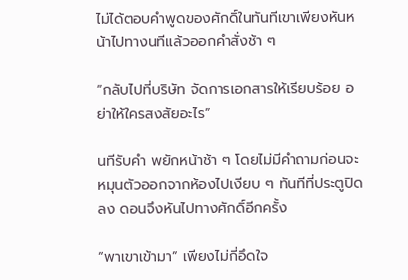ไม่ได้ตอบคำพูดของศักดิ์ในทันทีเขาเพียงหันหน้าไปทางนทีแล้วออกคำสั่งช้า ๆ

“กลับไปที่บริษัท จัดการเอกสารให้เรียบร้อย อย่าให้ใครสงสัยอะไร”

นทีรับคำ พยักหน้าช้า ๆ โดยไม่มีคำถามก่อนจะหมุนตัวออกจากห้องไปเงียบ ๆ ทันทีที่ประตูปิดลง ดอนจึงหันไปทางศักดิ์อีกครั้ง

“พาเขาเข้ามา” เพียงไม่กี่อึดใจ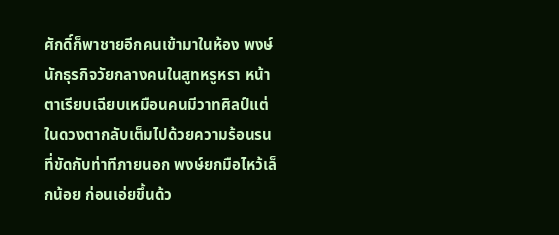ศักดิ์ก็พาชายอีกคนเข้ามาในห้อง พงษ์ นักธุรกิจวัยกลางคนในสูทหรูหรา หน้าตาเรียบเฉียบเหมือนคนมีวาทศิลป์แต่ในดวงตากลับเต็มไปด้วยความร้อนรนที่ขัดกับท่าทีภายนอก พงษ์ยกมือไหว้เล็กน้อย ก่อนเอ่ยขึ้นด้ว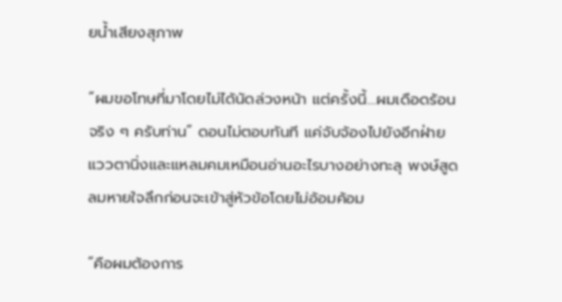ยน้ำเสียงสุภาพ

“ผมขอโทษที่มาโดยไม่ได้นัดล่วงหน้า แต่ครั้งนี้…ผมเดือดร้อนจริง ๆ ครับท่าน” ดอนไม่ตอบทันที แค่จับจ้องไปยังอีกฝ่าย แววตานิ่งและแหลมคมเหมือนอ่านอะไรบางอย่างทะลุ พงษ์สูดลมหายใจลึกก่อนจะเข้าสู่หัวข้อโดยไม่อ้อมค้อม

“คือผมต้องการ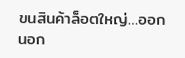ขนสินค้าล็อตใหญ่…ออกนอก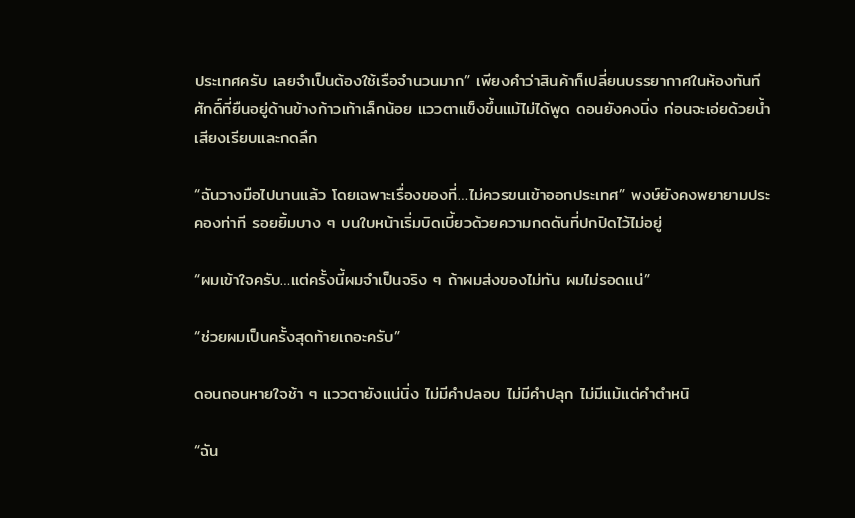ประเทศครับ เลยจำเป็นต้องใช้เรือจำนวนมาก” เพียงคำว่าสินค้าก็เปลี่ยนบรรยากาศในห้องทันที ศักดิ์ที่ยืนอยู่ด้านข้างก้าวเท้าเล็กน้อย แววตาแข็งขึ้นแม้ไม่ได้พูด ดอนยังคงนิ่ง ก่อนจะเอ่ยด้วยน้ำเสียงเรียบและกดลึก

“ฉันวางมือไปนานแล้ว โดยเฉพาะเรื่องของที่…ไม่ควรขนเข้าออกประเทศ” พงษ์ยังคงพยายามประคองท่าที รอยยิ้มบาง ๆ บนใบหน้าเริ่มบิดเบี้ยวด้วยความกดดันที่ปกปิดไว้ไม่อยู่

“ผมเข้าใจครับ…แต่ครั้งนี้ผมจำเป็นจริง ๆ ถ้าผมส่งของไม่ทัน ผมไม่รอดแน่”

“ช่วยผมเป็นครั้งสุดท้ายเถอะครับ”

ดอนถอนหายใจช้า ๆ แววตายังแน่นิ่ง ไม่มีคำปลอบ ไม่มีคำปลุก ไม่มีแม้แต่คำตำหนิ

“ฉัน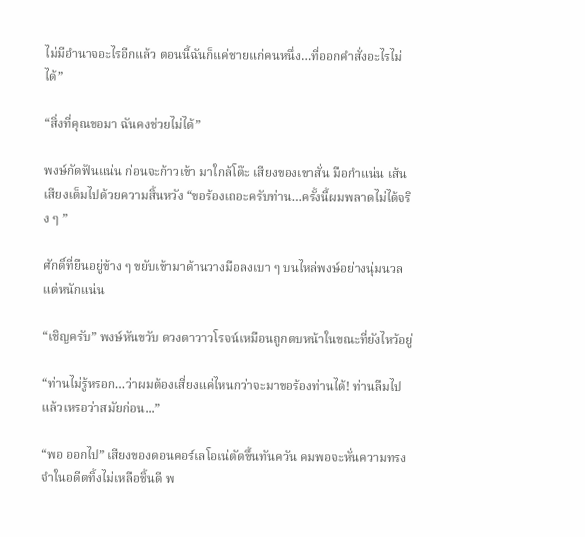ไม่มีอำนาจอะไรอีกแล้ว ตอนนี้ฉันก็แค่ชายแก่คนหนึ่ง…ที่ออกคำสั่งอะไรไม่ได้”

“สิ่งที่คุณขอมา ฉันคงช่วยไม่ได้”

พงษ์กัดฟันแน่น ก่อนจะก้าวเข้า มาใกล้โต๊ะ เสียงของเขาสั่น มือกำแน่น เส้นเสียงเต็มไปด้วยความสิ้นหวัง “ขอร้องเถอะครับท่าน…ครั้งนี้ผมพลาดไม่ได้จริง ๆ ”

ศักดิ์ที่ยืนอยู่ข้าง ๆ ขยับเข้ามาด้านวางมือลงเบา ๆ บนไหล่พงษ์อย่างนุ่มนวลแต่หนักแน่น

“เชิญครับ” พงษ์หันขวับ ดวงตาวาวโรจน์เหมือนถูกตบหน้าในขณะที่ยังไหว้อยู่

“ท่านไม่รู้หรอก…ว่าผมต้องเสี่ยงแค่ไหนกว่าจะมาขอร้องท่านได้! ท่านลืมไปแล้วเหรอว่าสมัยก่อน...”

“พอ ออกไป” เสียงของดอนคอร์เลโอเน่ตัดขึ้นทันควัน คมพอจะหั่นความทรงจำในอดีตทิ้งไม่เหลือชิ้นดี พ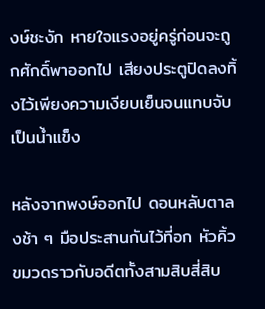งษ์ชะงัก หายใจแรงอยู่ครู่ก่อนจะถูกศักดิ์พาออกไป เสียงประตูปิดลงทิ้งไว้เพียงความเงียบเย็นจนแทบจับเป็นน้ำแข็ง

หลังจากพงษ์ออกไป ดอนหลับตาลงช้า ๆ มือประสานกันไว้ที่อก หัวคิ้วขมวดราวกับอดีตทั้งสามสิบสี่สิบ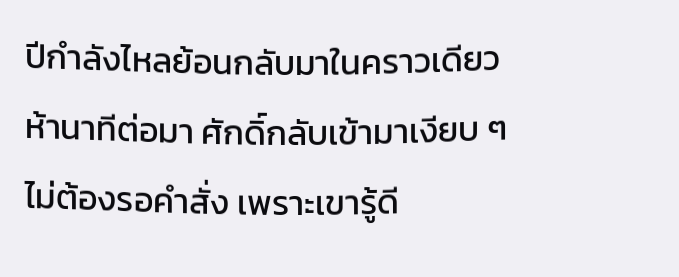ปีกำลังไหลย้อนกลับมาในคราวเดียว ห้านาทีต่อมา ศักดิ์กลับเข้ามาเงียบ ๆ ไม่ต้องรอคำสั่ง เพราะเขารู้ดี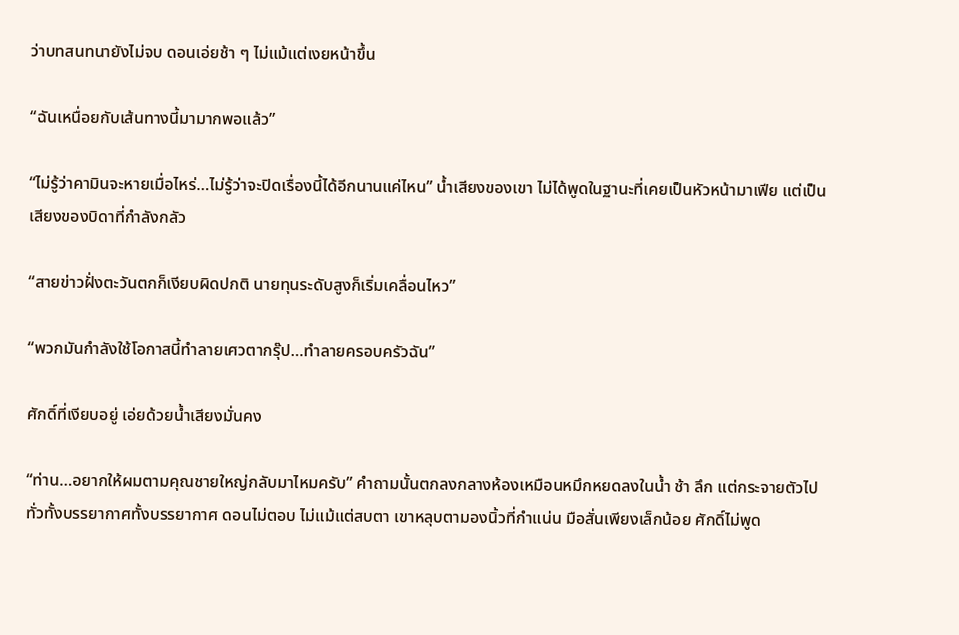ว่าบทสนทนายังไม่จบ ดอนเอ่ยช้า ๆ ไม่แม้แต่เงยหน้าขึ้น

“ฉันเหนื่อยกับเส้นทางนี้มามากพอแล้ว”

“ไม่รู้ว่าคามินจะหายเมื่อไหร่…ไม่รู้ว่าจะปิดเรื่องนี้ได้อีกนานแค่ไหน” น้ำเสียงของเขา ไม่ได้พูดในฐานะที่เคยเป็นหัวหน้ามาเฟีย แต่เป็นเสียงของบิดาที่กำลังกลัว

“สายข่าวฝั่งตะวันตกก็เงียบผิดปกติ นายทุนระดับสูงก็เริ่มเคลื่อนไหว”

“พวกมันกำลังใช้โอกาสนี้ทำลายเศวตากรุ๊ป…ทำลายครอบครัวฉัน”

ศักดิ์ที่เงียบอยู่ เอ่ยด้วยน้ำเสียงมั่นคง

“ท่าน…อยากให้ผมตามคุณชายใหญ่กลับมาไหมครับ” คำถามนั้นตกลงกลางห้องเหมือนหมึกหยดลงในน้ำ ช้า ลึก แต่กระจายตัวไปทั่วทั้งบรรยากาศทั้งบรรยากาศ ดอนไม่ตอบ ไม่แม้แต่สบตา เขาหลุบตามองนิ้วที่กำแน่น มือสั่นเพียงเล็กน้อย ศักดิ์ไม่พูด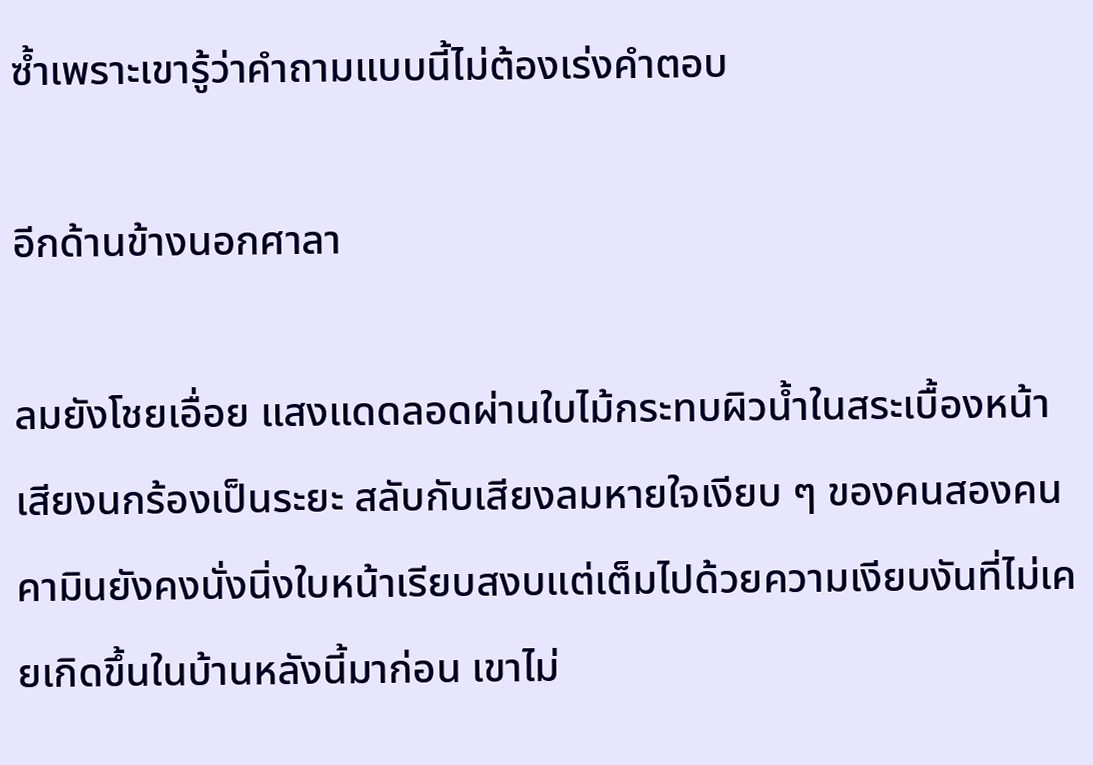ซ้ำเพราะเขารู้ว่าคำถามแบบนี้ไม่ต้องเร่งคำตอบ

อีกด้านข้างนอกศาลา

ลมยังโชยเอื่อย แสงแดดลอดผ่านใบไม้กระทบผิวน้ำในสระเบื้องหน้าเสียงนกร้องเป็นระยะ สลับกับเสียงลมหายใจเงียบ ๆ ของคนสองคน คามินยังคงนั่งนิ่งใบหน้าเรียบสงบแต่เต็มไปด้วยความเงียบงันที่ไม่เคยเกิดขึ้นในบ้านหลังนี้มาก่อน เขาไม่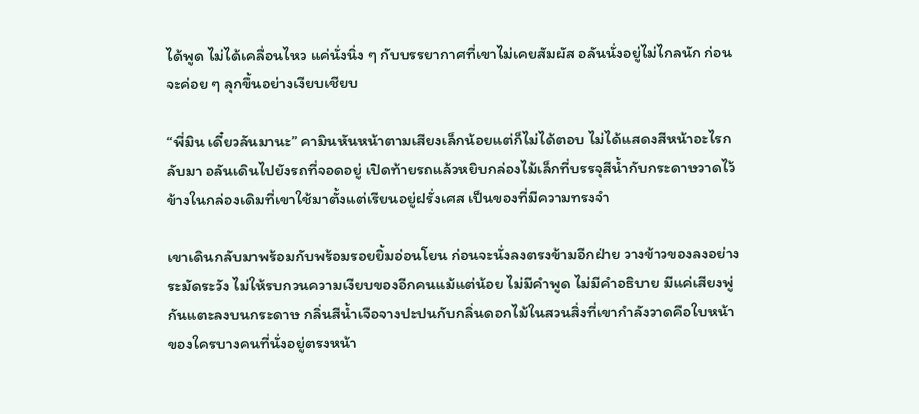ได้พูด ไม่ได้เคลื่อนไหว แค่นั่งนิ่ง ๆ กับบรรยากาศที่เขาไม่เคยสัมผัส อลันนั่งอยู่ไม่ไกลนัก ก่อนจะค่อย ๆ ลุกขึ้นอย่างเงียบเชียบ

“พี่มิน เดี๋ยวลันมานะ” คามินหันหน้าตามเสียงเล็กน้อยแต่ก็ไม่ได้ตอบ ไม่ได้แสดงสีหน้าอะไรกลับมา อลันเดินไปยังรถที่จอดอยู่ เปิดท้ายรถแล้วหยิบกล่องไม้เล็กที่บรรจุสีน้ำกับกระดาษวาดไว้ข้างในกล่องเดิมที่เขาใช้มาตั้งแต่เรียนอยู่ฝรั่งเศส เป็นของที่มีความทรงจำ

เขาเดินกลับมาพร้อมกับพร้อมรอยยิ้มอ่อนโยน ก่อนจะนั่งลงตรงข้ามอีกฝ่าย วางข้าวของลงอย่างระมัดระวัง ไม่ให้รบกวนความเงียบของอีกคนแม้แต่น้อย ไม่มีคำพูด ไม่มีคำอธิบาย มีแค่เสียงพู่กันแตะลงบนกระดาษ กลิ่นสีน้ำเจือจางปะปนกับกลิ่นดอกไม้ในสวนสิ่งที่เขากำลังวาดคือใบหน้าของใครบางคนที่นั่งอยู่ตรงหน้า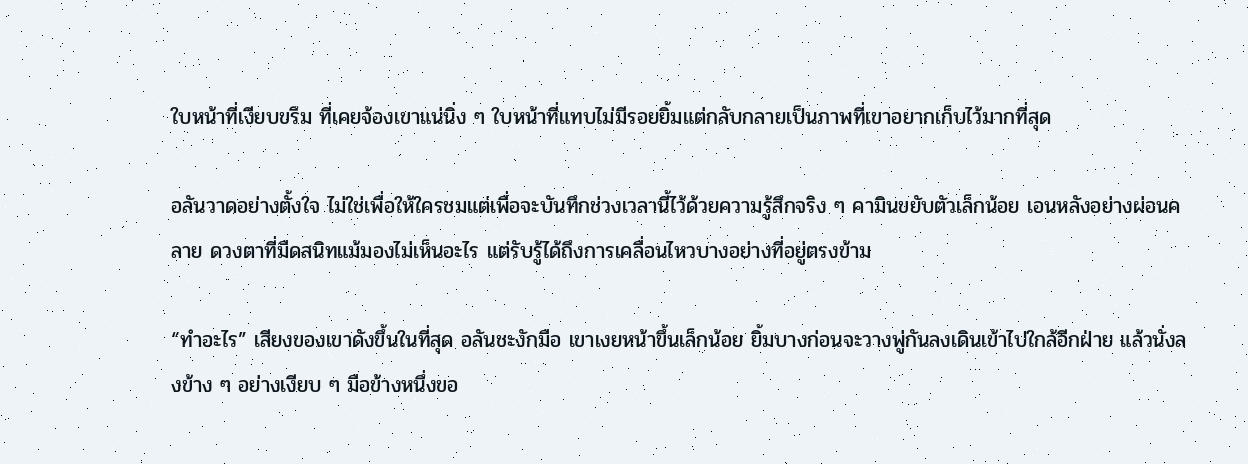ใบหน้าที่เงียบขรึม ที่เคยจ้องเขาแน่นิ่ง ๆ ใบหน้าที่แทบไม่มีรอยยิ้มแต่กลับกลายเป็นภาพที่เขาอยากเก็บไว้มากที่สุด

อลันวาดอย่างตั้งใจ ไม่ใช่เพื่อให้ใครชมแต่เพื่อจะบันทึกช่วงเวลานี้ไว้ด้วยความรู้สึกจริง ๆ คามินขยับตัวเล็กน้อย เอนหลังอย่างผ่อนคลาย ดวงตาที่มืดสนิทแม้มองไม่เห็นอะไร แต่รับรู้ได้ถึงการเคลื่อนไหวบางอย่างที่อยู่ตรงข้าม

“ทำอะไร” เสียงของเขาดังขึ้นในที่สุด อลันชะงักมือ เขาเงยหน้าขึ้นเล็กน้อย ยิ้มบางก่อนจะวางพู่กันลงเดินเข้าไปใกล้อีกฝ่าย แล้วนั่งลงข้าง ๆ อย่างเงียบ ๆ มือข้างหนึ่งขอ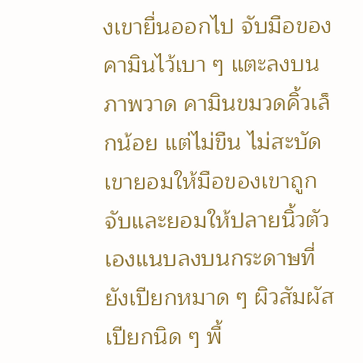งเขายื่นออกไป จับมือของคามินไว้เบา ๆ แตะลงบนภาพวาด คามินขมวดคิ้วเล็กน้อย แต่ไม่ขืน ไม่สะบัด เขายอมให้มือของเขาถูกจับและยอมให้ปลายนิ้วตัวเองแนบลงบนกระดาษที่ยังเปียกหมาด ๆ ผิวสัมผัสเปียกนิด ๆ พื้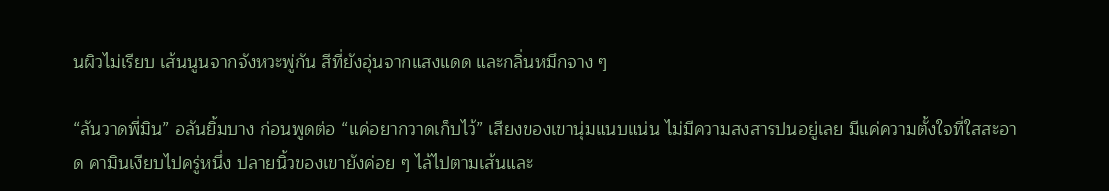นผิวไม่เรียบ เส้นนูนจากจังหวะพู่กัน สีที่ยังอุ่นจากแสงแดด และกลิ่นหมึกจาง ๆ

“ลันวาดพี่มิน” อลันยิ้มบาง ก่อนพูดต่อ “แค่อยากวาดเก็บไว้” เสียงของเขานุ่มแนบแน่น ไม่มีความสงสารปนอยู่เลย มีแค่ความตั้งใจที่ใสสะอาด คามินเงียบไปครู่หนึ่ง ปลายนิ้วของเขายังค่อย ๆ ไล้ไปตามเส้นและ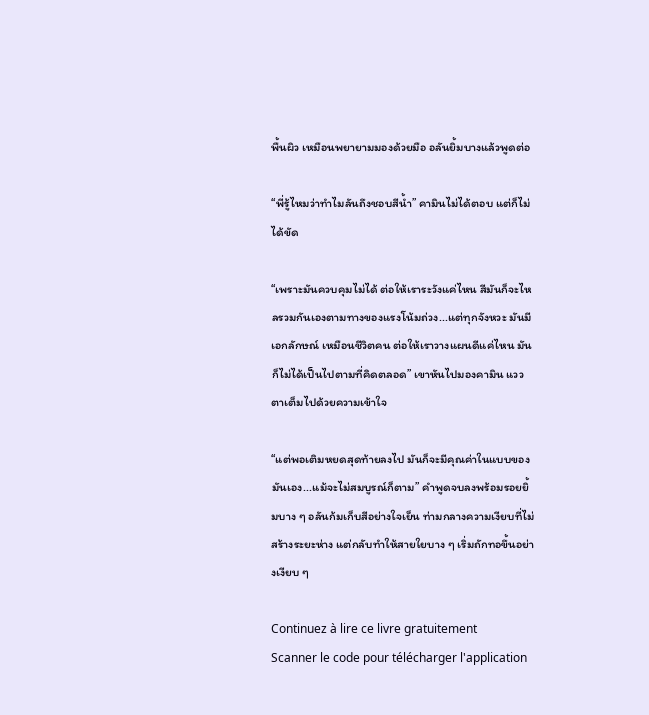พื้นผิว เหมือนพยายามมองด้วยมือ อลันยิ้มบางแล้วพูดต่อ

“พี่รู้ไหมว่าทำไมลันถึงชอบสีน้ำ” คามินไม่ได้ตอบ แต่ก็ไม่ได้ขัด

“เพราะมันควบคุมไม่ได้ ต่อให้เราระวังแค่ไหน สีมันก็จะไหลรวมกันเองตามทางของแรงโน้มถ่วง...แต่ทุกจังหวะ มันมีเอกลักษณ์ เหมือนชีวิตคน ต่อให้เราวางแผนดีแค่ไหน มันก็ไม่ได้เป็นไปตามที่คิดตลอด” เขาหันไปมองคามิน แววตาเต็มไปด้วยความเข้าใจ

“แต่พอเติมหยดสุดท้ายลงไป มันก็จะมีคุณค่าในแบบของมันเอง...แม้จะไม่สมบูรณ์ก็ตาม” คำพูดจบลงพร้อมรอยยิ้มบาง ๆ อลันก้มเก็บสีอย่างใจเย็น ท่ามกลางความเงียบที่ไม่สร้างระยะห่าง แต่กลับทำให้สายใยบาง ๆ เริ่มถักทอขึ้นอย่างเงียบ ๆ

Continuez à lire ce livre gratuitement
Scanner le code pour télécharger l'application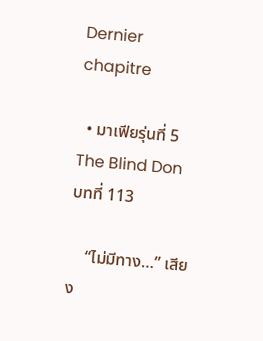Dernier chapitre

  • มาเฟียรุ่นที่ 5 The Blind Don   บทที่ 113

    “ไม่มีทาง…” เสียง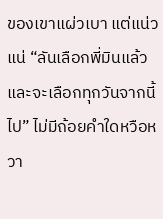ของเขาแผ่วเบา แต่แน่วแน่ “ลันเลือกพี่มินแล้ว และจะเลือกทุกวันจากนี้ไป” ไม่มีถ้อยคำใดหวือหวา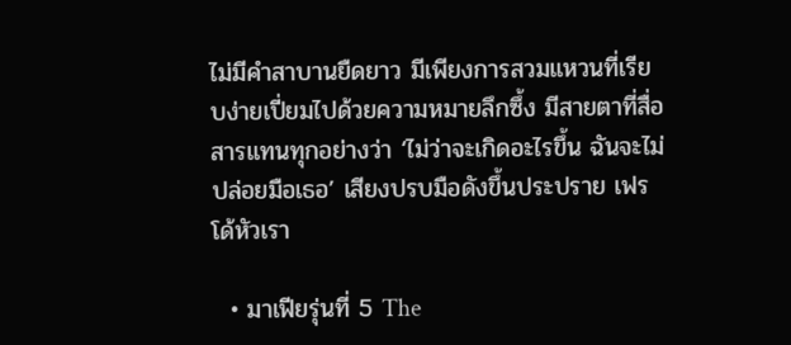ไม่มีคำสาบานยืดยาว มีเพียงการสวมแหวนที่เรียบง่ายเปี่ยมไปด้วยความหมายลึกซึ้ง มีสายตาที่สื่อสารแทนทุกอย่างว่า ‘ไม่ว่าจะเกิดอะไรขึ้น ฉันจะไม่ปล่อยมือเธอ’ เสียงปรบมือดังขึ้นประปราย เฟรโด้หัวเรา

  • มาเฟียรุ่นที่ 5 The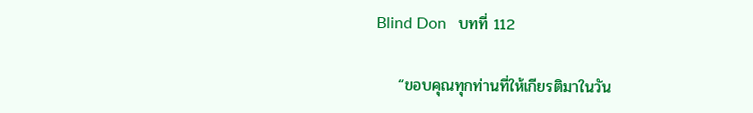Blind Don   บทที่ 112

    “ขอบคุณทุกท่านที่ให้เกียรติมาในวัน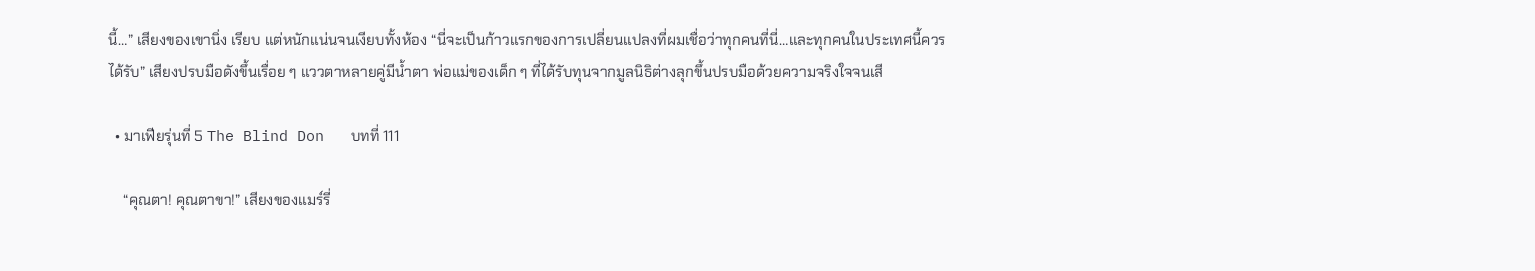นี้…” เสียงของเขานิ่ง เรียบ แต่หนักแน่นจนเงียบทั้งห้อง “นี่จะเป็นก้าวแรกของการเปลี่ยนแปลงที่ผมเชื่อว่าทุกคนที่นี่…และทุกคนในประเทศนี้ควรได้รับ” เสียงปรบมือดังขึ้นเรื่อย ๆ แววตาหลายคู่มีน้ำตา พ่อแม่ของเด็ก ๆ ที่ได้รับทุนจากมูลนิธิต่างลุกขึ้นปรบมือด้วยความจริงใจจนเสี

  • มาเฟียรุ่นที่ 5 The Blind Don   บทที่ 111

    “คุณตา! คุณตาขา!” เสียงของแมร์รี่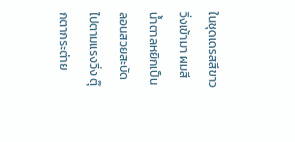ในชุดเดรสสีขาววิ่งเข้ามา ผมสีน้ำตาลหยิกเป็นลอนสวยสะบัดไปตามแรงวิ่ง ตุ๊กตากระต่าย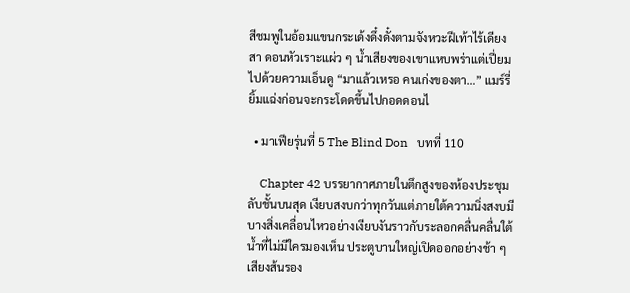สีชมพูในอ้อมแขนกระเด้งดึ๋งดั๋งตามจังหวะฝีเท้าไร้เดียงสา ดอนหัวเราะแผ่ว ๆ น้ำเสียงของเขาแหบพร่าแต่เปี่ยมไปด้วยความเอ็นดู “มาแล้วเหรอ คนเก่งของตา…” แมร์รี่ยิ้มแฉ่งก่อนจะกระโดดขึ้นไปกอดดอนไ

  • มาเฟียรุ่นที่ 5 The Blind Don   บทที่ 110

    Chapter 42 บรรยากาศภายในตึกสูงของห้องประชุมลับชั้นบนสุด เงียบสงบกว่าทุกวันแต่ภายใต้ความนิ่งสงบมีบางสิ่งเคลื่อนไหวอย่างเงียบงันราวกับระลอกคลื่นคลื่นใต้น้ำที่ไม่มีใครมองเห็น ประตูบานใหญ่เปิดออกอย่างช้า ๆ เสียงส้นรอง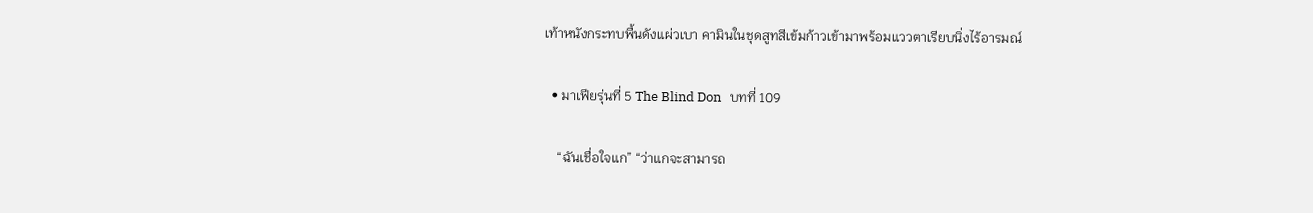เท้าหนังกระทบพื้นดังแผ่วเบา คามินในชุดสูทสีเข้มก้าวเข้ามาพร้อมแววตาเรียบนิ่งไร้อารมณ์

  • มาเฟียรุ่นที่ 5 The Blind Don   บทที่ 109

    “ฉันเชื่อใจแก” “ว่าแกจะสามารถ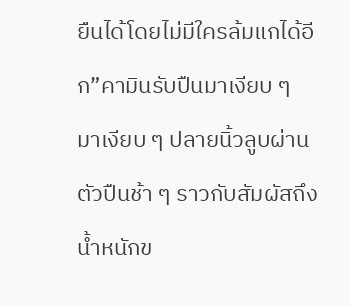ยืนได้โดยไม่มีใครล้มแกได้อีก”คามินรับปืนมาเงียบ ๆ มาเงียบ ๆ ปลายนิ้วลูบผ่านตัวปืนช้า ๆ ราวกับสัมผัสถึงน้ำหนักข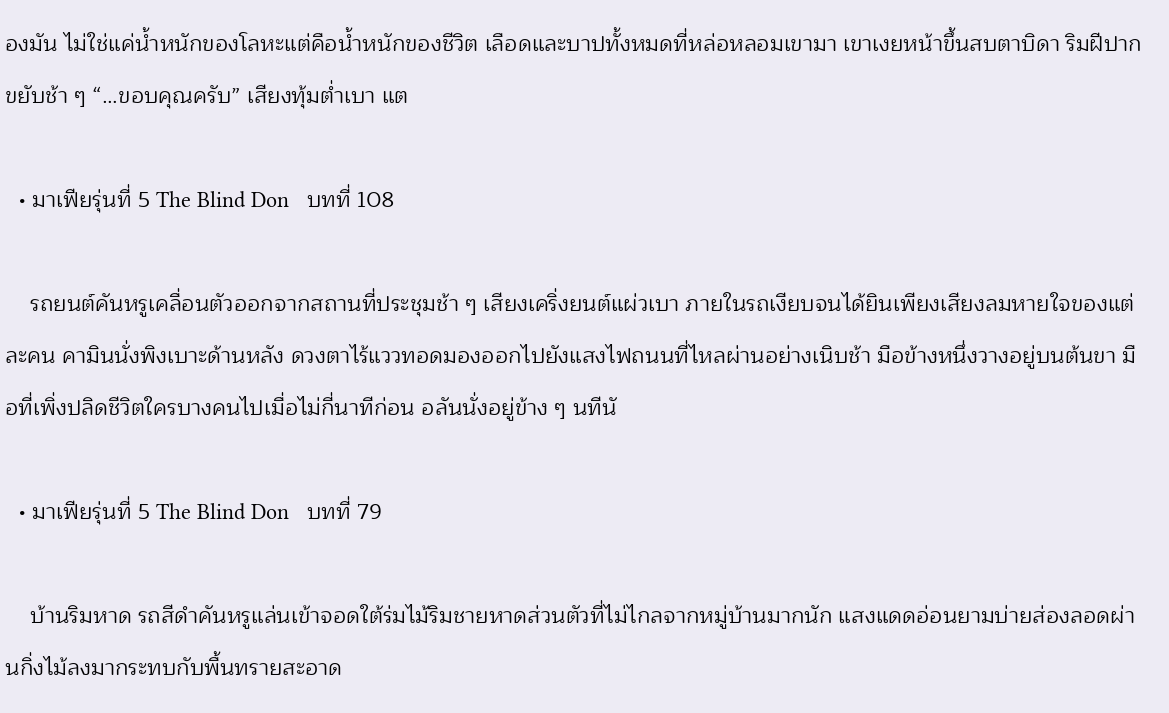องมัน ไม่ใช่แค่น้ำหนักของโลหะแต่คือน้ำหนักของชีวิต เลือดและบาปทั้งหมดที่หล่อหลอมเขามา เขาเงยหน้าขึ้นสบตาบิดา ริมฝีปากขยับช้า ๆ “…ขอบคุณครับ” เสียงทุ้มต่ำเบา แต

  • มาเฟียรุ่นที่ 5 The Blind Don   บทที่ 108

    รถยนต์คันหรูเคลื่อนตัวออกจากสถานที่ประชุมช้า ๆ เสียงเคริ่งยนต์แผ่วเบา ภายในรถเงียบจนได้ยินเพียงเสียงลมหายใจของแต่ละคน คามินนั่งพิงเบาะด้านหลัง ดวงตาไร้แววทอดมองออกไปยังแสงไฟถนนที่ไหลผ่านอย่างเนิบช้า มือข้างหนึ่งวางอยู่บนต้นขา มือที่เพิ่งปลิดชีวิตใครบางคนไปเมื่อไม่กี่นาทีก่อน อลันนั่งอยู่ข้าง ๆ นทีนั

  • มาเฟียรุ่นที่ 5 The Blind Don   บทที่ 79

    บ้านริมหาด รถสีดำคันหรูแล่นเข้าจอดใต้ร่มไม้ริมชายหาดส่วนตัวที่ไม่ไกลจากหมู่บ้านมากนัก แสงแดดอ่อนยามบ่ายส่องลอดผ่านกิ่งไม้ลงมากระทบกับพื้นทรายสะอาด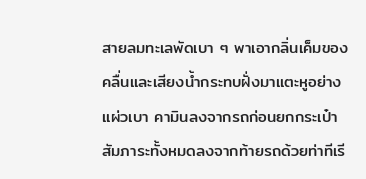สายลมทะเลพัดเบา ๆ พาเอากลิ่นเค็มของคลื่นและเสียงน้ำกระทบฝั่งมาแตะหูอย่างแผ่วเบา คามินลงจากรถก่อนยกกระเป๋าสัมภาระทั้งหมดลงจากท้ายรถด้วยท่าทีเรี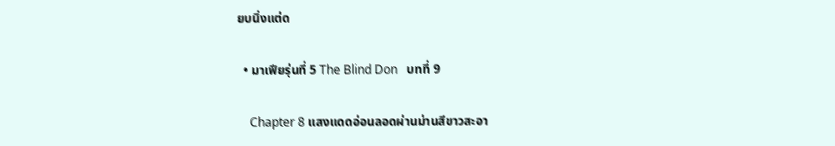ยบนิ่งแต่ด

  • มาเฟียรุ่นที่ 5 The Blind Don   บทที่ 9

    Chapter 8 แสงแดดอ่อนลอดผ่านม่านสีขาวสะอา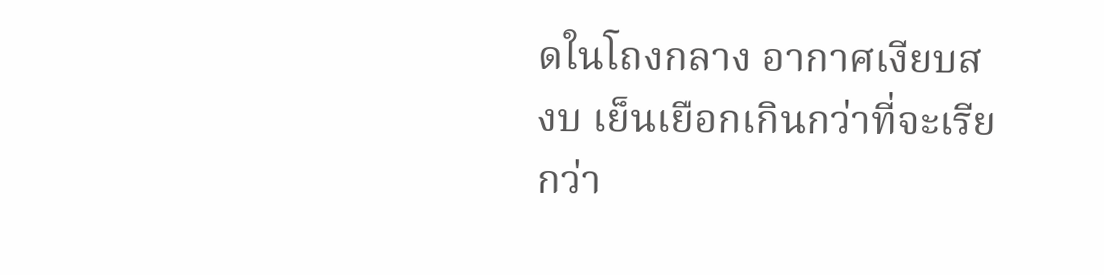ดในโถงกลาง อากาศเงียบสงบ เย็นเยือกเกินกว่าที่จะเรียกว่า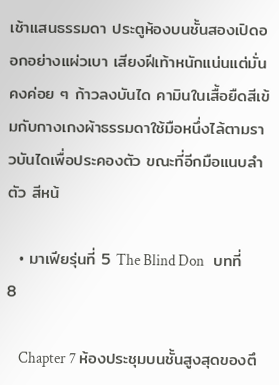เช้าแสนธรรมดา ประตูห้องบนชั้นสองเปิดออกอย่างแผ่วเบา เสียงฝีเท้าหนักแน่นแต่มั่นคงค่อย ๆ ก้าวลงบันได คามินในเสื้อยืดสีเข้มกับกางเกงผ้าธรรมดาใช้มือหนึ่งไล้ตามราวบันไดเพื่อประคองตัว ขณะที่อีกมือแนบลำตัว สีหน้

  • มาเฟียรุ่นที่ 5 The Blind Don   บทที่ 8

    Chapter 7 ห้องประชุมบนชั้นสูงสุดของตึ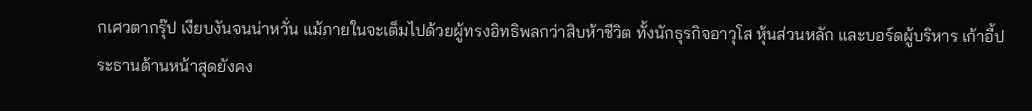กเศวตากรุ๊ป เงียบงันจนน่าหวั่น แม้ภายในจะเต็มไปด้วยผู้ทรงอิทธิพลกว่าสิบห้าชีวิต ทั้งนักธุรกิจอาวุโส หุ้นส่วนหลัก และบอร์ดผู้บริหาร เก้าอี้ประธานด้านหน้าสุดยังคง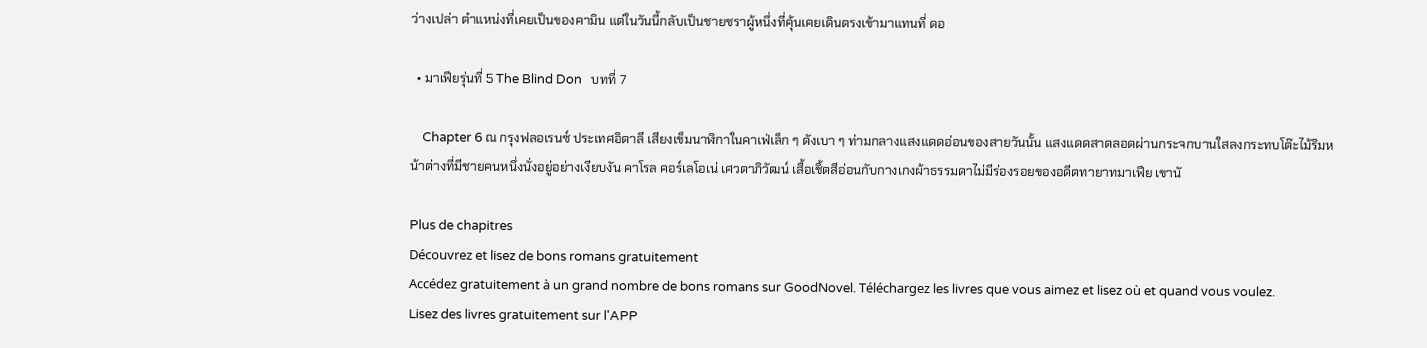ว่างเปล่า ตำแหน่งที่เคยเป็นของคามิน แต่ในวันนี้กลับเป็นชายชราผู้หนึ่งที่คุ้นเคยเดินตรงเข้ามาแทนที่ ดอ

  • มาเฟียรุ่นที่ 5 The Blind Don   บทที่ 7

    Chapter 6 ณ กรุงฟลอเรนซ์ ประเทศอิตาลี เสียงเข็มนาฬิกาในคาเฟ่เล็ก ๆ ดังเบา ๆ ท่ามกลางแสงแดดอ่อนของสายวันนั้น แสงแดดสาดลอดผ่านกระจกบานใสลงกระทบโต๊ะไม้ริมหน้าต่างที่มีชายคนหนึ่งนั่งอยู่อย่างเงียบงัน คาโรล คอร์เลโอเน่ เศวตาภิวัฒน์ เสื้อเชิ้ตสีอ่อนกับกางเกงผ้าธรรมดาไม่มีร่องรอยของอดีตทายาทมาเฟีย เขานั

Plus de chapitres
Découvrez et lisez de bons romans gratuitement
Accédez gratuitement à un grand nombre de bons romans sur GoodNovel. Téléchargez les livres que vous aimez et lisez où et quand vous voulez.
Lisez des livres gratuitement sur l'APP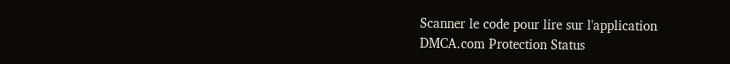Scanner le code pour lire sur l'application
DMCA.com Protection Status